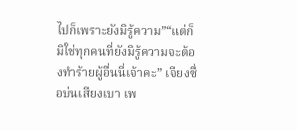ไปก็เพราะยังมิรู้ความ”“แต่ก็มิใช่ทุกคนที่ยังมิรู้ความจะต้องทำร้ายผู้อื่นนี่เจ้าคะ” เจียงซื่อบ่นเสียงเบา เพ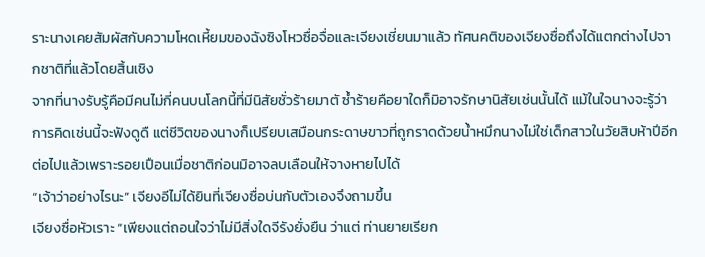ราะนางเคยสัมผัสกับความโหดเหี้ยมของฉังซิงโหวซื่อจื่อและเจียงเชี่ยนมาแล้ว ทัศนคติของเจียงซื่อถึงได้แตกต่างไปจากชาติที่แล้วโดยสิ้นเชิง
จากที่นางรับรู้คือมีคนไม่กี่คนบนโลกนี้ที่มีนิสัยชั่วร้ายมาตั ซ้ำร้ายคือยาใดก็มิอาจรักษานิสัยเช่นนั้นได้ แม้ในใจนางจะรู้ว่าการคิดเช่นนี้จะฟังดูดื แต่ชีวิตของนางก็เปรียบเสมือนกระดาษขาวที่ถูกราดด้วยน้ำหมึกนางไม่ใช่เด็กสาวในวัยสิบห้าปีอีกต่อไปแล้วเพราะรอยเปือนเมื่อชาติก่อนมิอาจลบเลือนให้จางหายไปได้
“เจ้าว่าอย่างไรนะ” เจียงอีไม่ได้ยินที่เจียงซื่อบ่นกับตัวเองจึงถามขึ้น
เจียงซื่อหัวเราะ “เพียงแต่ถอนใจว่าไม่มีสิ่งใดจีรังยั่งยืน ว่าแต่ ท่านยายเรียก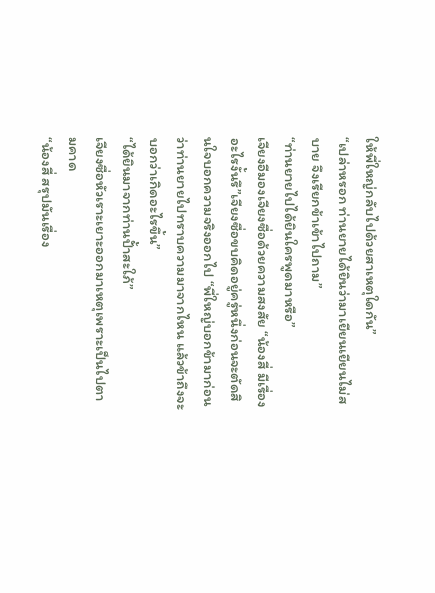ให้พี่ใหญ่กลับไปด้วยสาเหตุใดกัน”
“เปล่าหรอก ท่านยายได้ยินว่ามาเยียนเยียนไม่สบาย จึงเรียกข้าเข้าไปถาม”
“ท่านยายไปได้ยินใครพูดมาหรือ”
เจียงอีมองเจียงซื่อด้วยความสงสัย “น้องสี่ มีเรื่องอะไรงั้นรึ”เจียงซื่อขบคิดอยู่ครู่หนึ่งก่อนจะตัดสินใจบอกความจริงออกไป “พี่ใหญ่บอกข้ามาก่อนว่าท่านยายไปทราบความมาจากไหน แล้วข้าถึงจะบอกว่าเกิดอะไรขึ้น”
“ได้ยินมาจากท่านปั้าสะใภ้”
เจียงซื่อหัวเราะเยาะออกมาเหตุเพราะเป็นไปตามคาด
“น้องสี่ สรุปมันเรื่อง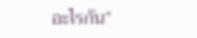อะไรกัน”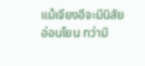แม้เจียงอีจะมีนิสัยอ่อนโยน ทว่ามิ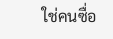ใช่คนซื่อ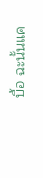บื้อ ฉะนั้นแค